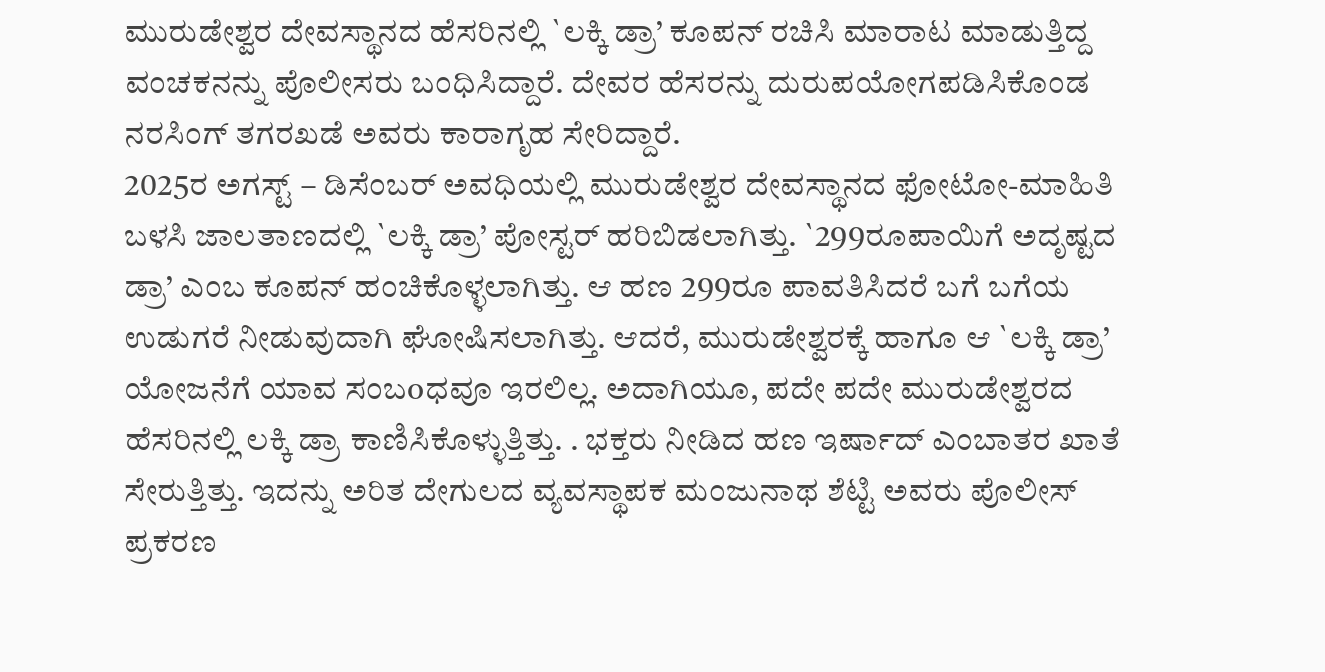ಮುರುಡೇಶ್ವರ ದೇವಸ್ಥಾನದ ಹೆಸರಿನಲ್ಲಿ `ಲಕ್ಕಿ ಡ್ರಾ’ ಕೂಪನ್ ರಚಿಸಿ ಮಾರಾಟ ಮಾಡುತ್ತಿದ್ದ ವಂಚಕನನ್ನು ಪೊಲೀಸರು ಬಂಧಿಸಿದ್ದಾರೆ. ದೇವರ ಹೆಸರನ್ನು ದುರುಪಯೋಗಪಡಿಸಿಕೊಂಡ ನರಸಿಂಗ್ ತಗರಖಡೆ ಅವರು ಕಾರಾಗೃಹ ಸೇರಿದ್ದಾರೆ.
2025ರ ಅಗಸ್ಟ್ – ಡಿಸೆಂಬರ್ ಅವಧಿಯಲ್ಲಿ ಮುರುಡೇಶ್ವರ ದೇವಸ್ಥಾನದ ಫೋಟೋ-ಮಾಹಿತಿ ಬಳಸಿ ಜಾಲತಾಣದಲ್ಲಿ `ಲಕ್ಕಿ ಡ್ರಾ’ ಪೋಸ್ಟರ್ ಹರಿಬಿಡಲಾಗಿತ್ತು. `299ರೂಪಾಯಿಗೆ ಅದೃಷ್ಟದ ಡ್ರಾ’ ಎಂಬ ಕೂಪನ್ ಹಂಚಿಕೊಳ್ಳಲಾಗಿತ್ತು. ಆ ಹಣ 299ರೂ ಪಾವತಿಸಿದರೆ ಬಗೆ ಬಗೆಯ ಉಡುಗರೆ ನೀಡುವುದಾಗಿ ಘೋಷಿಸಲಾಗಿತ್ತು. ಆದರೆ, ಮುರುಡೇಶ್ವರಕ್ಕೆ ಹಾಗೂ ಆ `ಲಕ್ಕಿ ಡ್ರಾ’ ಯೋಜನೆಗೆ ಯಾವ ಸಂಬoಧವೂ ಇರಲಿಲ್ಲ. ಅದಾಗಿಯೂ, ಪದೇ ಪದೇ ಮುರುಡೇಶ್ವರದ ಹೆಸರಿನಲ್ಲಿ ಲಕ್ಕಿ ಡ್ರಾ ಕಾಣಿಸಿಕೊಳ್ಳುತ್ತಿತ್ತು. . ಭಕ್ತರು ನೀಡಿದ ಹಣ ಇರ್ಷಾದ್ ಎಂಬಾತರ ಖಾತೆ ಸೇರುತ್ತಿತ್ತು. ಇದನ್ನು ಅರಿತ ದೇಗುಲದ ವ್ಯವಸ್ಥಾಪಕ ಮಂಜುನಾಥ ಶೆಟ್ಟಿ ಅವರು ಪೊಲೀಸ್ ಪ್ರಕರಣ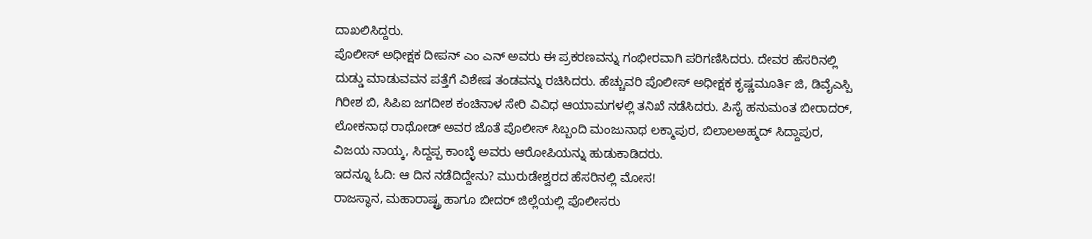ದಾಖಲಿಸಿದ್ದರು.
ಪೊಲೀಸ್ ಅಧೀಕ್ಷಕ ದೀಪನ್ ಎಂ ಎನ್ ಅವರು ಈ ಪ್ರಕರಣವನ್ನು ಗಂಭೀರವಾಗಿ ಪರಿಗಣಿಸಿದರು. ದೇವರ ಹೆಸರಿನಲ್ಲಿ ದುಡ್ಡು ಮಾಡುವವನ ಪತ್ತೆಗೆ ವಿಶೇಷ ತಂಡವನ್ನು ರಚಿಸಿದರು. ಹೆಚ್ಚುವರಿ ಪೊಲೀಸ್ ಅಧೀಕ್ಷಕ ಕೃಷ್ಣಮೂರ್ತಿ ಜಿ, ಡಿವೈಎಸ್ಪಿ ಗಿರೀಶ ಬಿ, ಸಿಪಿಐ ಜಗದೀಶ ಕಂಚಿನಾಳ ಸೇರಿ ವಿವಿಧ ಆಯಾಮಗಳಲ್ಲಿ ತನಿಖೆ ನಡೆಸಿದರು. ಪಿಸೈ ಹನುಮಂತ ಬೀರಾದರ್, ಲೋಕನಾಥ ರಾಥೋಡ್ ಅವರ ಜೊತೆ ಪೊಲೀಸ್ ಸಿಬ್ಬಂದಿ ಮಂಜುನಾಥ ಲಕ್ಮಾಪುರ, ಬಿಲಾಲಅಹ್ಮದ್ ಸಿದ್ದಾಪುರ, ವಿಜಯ ನಾಯ್ಕ, ಸಿದ್ದಪ್ಪ ಕಾಂಬ್ಳೆ ಅವರು ಆರೋಪಿಯನ್ನು ಹುಡುಕಾಡಿದರು.
ಇದನ್ನೂ ಓದಿ: ಆ ದಿನ ನಡೆದಿದ್ದೇನು? ಮುರುಡೇಶ್ವರದ ಹೆಸರಿನಲ್ಲಿ ಮೋಸ!
ರಾಜಸ್ಥಾನ, ಮಹಾರಾಷ್ಟ್ರ ಹಾಗೂ ಬೀದರ್ ಜಿಲ್ಲೆಯಲ್ಲಿ ಪೊಲೀಸರು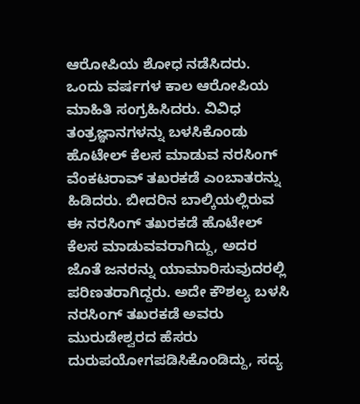ಆರೋಪಿಯ ಶೋಧ ನಡೆಸಿದರು. ಒಂದು ವರ್ಷಗಳ ಕಾಲ ಆರೋಪಿಯ ಮಾಹಿತಿ ಸಂಗ್ರಹಿಸಿದರು. ವಿವಿಧ ತಂತ್ರಜ್ಞಾನಗಳನ್ನು ಬಳಸಿಕೊಂಡು ಹೊಟೇಲ್ ಕೆಲಸ ಮಾಡುವ ನರಸಿಂಗ್ ವೆಂಕಟರಾವ್ ತಖರಕಡೆ ಎಂಬಾತರನ್ನು ಹಿಡಿದರು. ಬೀದರಿನ ಬಾಲ್ಕಿಯಲ್ಲಿರುವ ಈ ನರಸಿಂಗ್ ತಖರಕಡೆ ಹೊಟೇಲ್ ಕೆಲಸ ಮಾಡುವವರಾಗಿದ್ದು, ಅದರ ಜೊತೆ ಜನರನ್ನು ಯಾಮಾರಿಸುವುದರಲ್ಲಿ ಪರಿಣತರಾಗಿದ್ದರು. ಅದೇ ಕೌಶಲ್ಯ ಬಳಸಿ ನರಸಿಂಗ್ ತಖರಕಡೆ ಅವರು ಮುರುಡೇಶ್ವರದ ಹೆಸರು ದುರುಪಯೋಗಪಡಿಸಿಕೊಂಡಿದ್ದು, ಸದ್ಯ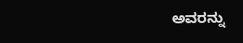ಅವರನ್ನು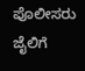ಪೊಲೀಸರು ಜೈಲಿಗೆ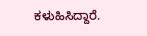ಕಳುಹಿಸಿದ್ದಾರೆ.